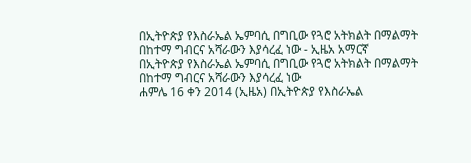በኢትዮጵያ የእስራኤል ኤምባሲ በግቢው የጓሮ አትክልት በማልማት በከተማ ግብርና አሻራውን እያሳረፈ ነው - ኢዜአ አማርኛ
በኢትዮጵያ የእስራኤል ኤምባሲ በግቢው የጓሮ አትክልት በማልማት በከተማ ግብርና አሻራውን እያሳረፈ ነው
ሐምሌ 16 ቀን 2014 (ኢዜአ) በኢትዮጵያ የእስራኤል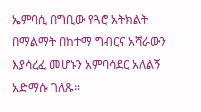ኤምባሲ በግቢው የጓሮ አትክልት በማልማት በከተማ ግብርና አሻራውን እያሳረፈ መሆኑን አምባሳደር አለልኝ አድማሱ ገለጹ።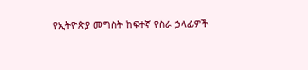የኢትዮጵያ መግስት ከፍተኛ የስራ ኃላፊዎች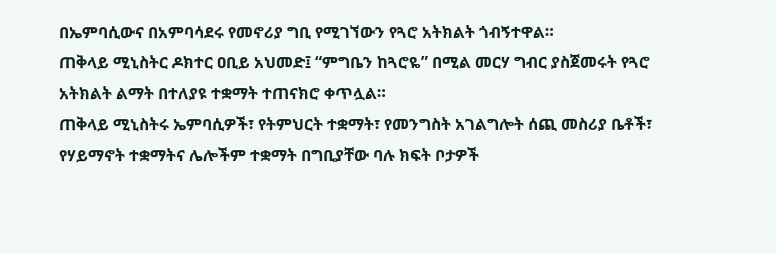በኤምባሲውና በአምባሳደሩ የመኖሪያ ግቢ የሚገኘውን የጓሮ አትክልት ጎብኝተዋል።
ጠቅላይ ሚኒስትር ዶክተር ዐቢይ አህመድ፤ “ምግቤን ከጓሮዬ” በሚል መርሃ ግብር ያስጀመሩት የጓሮ አትክልት ልማት በተለያዩ ተቋማት ተጠናክሮ ቀጥሏል።
ጠቅላይ ሚኒስትሩ ኤምባሲዎች፣ የትምህርት ተቋማት፣ የመንግስት አገልግሎት ሰጪ መስሪያ ቤቶች፣ የሃይማኖት ተቋማትና ሌሎችም ተቋማት በግቢያቸው ባሉ ክፍት ቦታዎች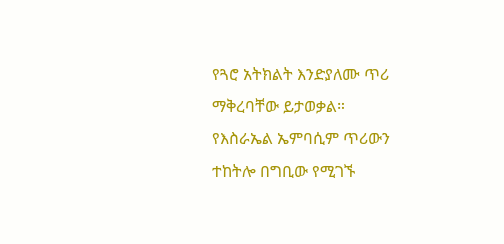የጓሮ አትክልት እንድያለሙ ጥሪ ማቅረባቸው ይታወቃል።
የእስራኤል ኤምባሲም ጥሪውን ተከትሎ በግቢው የሚገኙ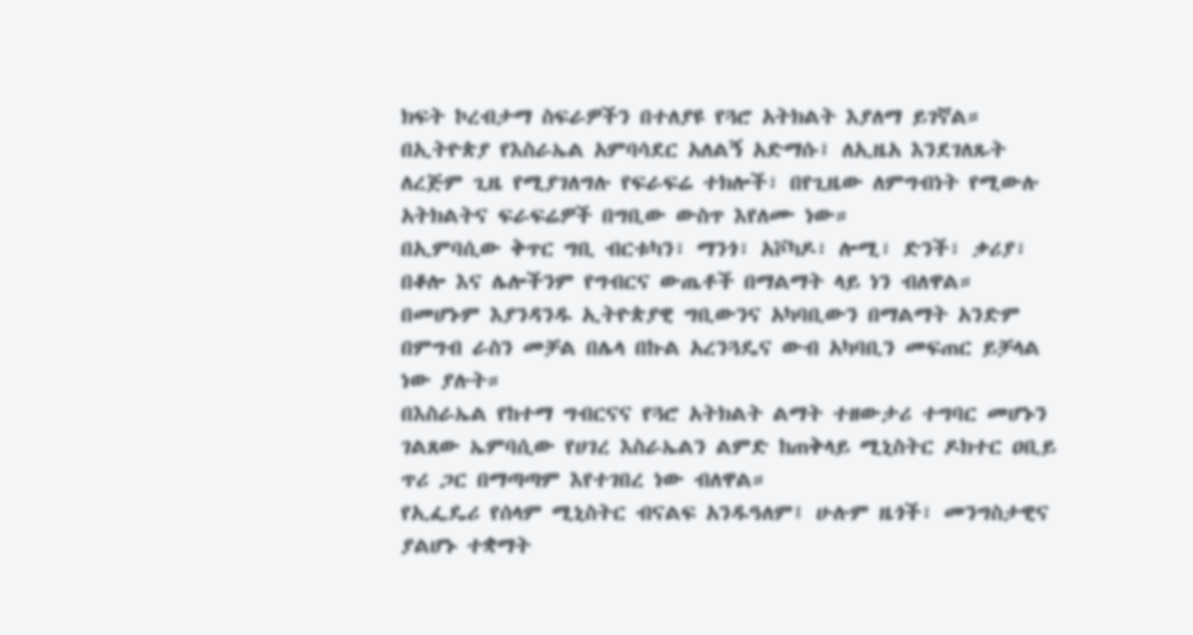ክፍት ኮረብታማ ስፍራዎችን በተለያዩ የጓሮ አትክልት እያለማ ይገኛል።
በኢትዮጵያ የእስራኤል አምባሳደር አለልኝ አድማሱ፤ ለኢዜአ እንደገለጹት ለረጅም ጊዜ የሚያገለግሉ የፍራፍሬ ተክሎች፣ በየጊዜው ለምግብነት የሚውሉ አትክልትና ፍራፍሬዎች በግቢው ውስጥ እየለሙ ነው።
በኢምባሲው ቅጥር ግቢ ብርቱካን፣ ማንጎ፣ አቮካዶ፣ ሎሚ፣ ድንች፣ ቃሪያ፣ በቆሎ እና ሌሎችንም የግብርና ውጤቶች በማልማት ላይ ነን ብለዋል።
በመሆኑም እያንዳንዱ ኢትዮጵያዊ ግቢውንና አካባቢውን በማልማት አንድም በምግብ ራስን መቻል በሌላ በኩል አረንጓዴና ውብ አካባቢን መፍጠር ይቻላል ነው ያሉት።
በእስራኤል የከተማ ግብርናና የጓሮ አትክልት ልማት ተዘውታሪ ተግባር መሆኑን ገልጸው ኤምባሲው የሀገረ እስራኤልን ልምድ ከጠቅላይ ሚኒስትር ዶክተር ዐቢይ ጥሪ ጋር በማጣጣም እየተገበረ ነው ብለዋል።
የኢፌዴሪ የሰላም ሚኒስትር ብናልፍ አንዱዓለም፤ ሁሉም ዜጎች፣ መንግስታዊና ያልሆኑ ተቋማት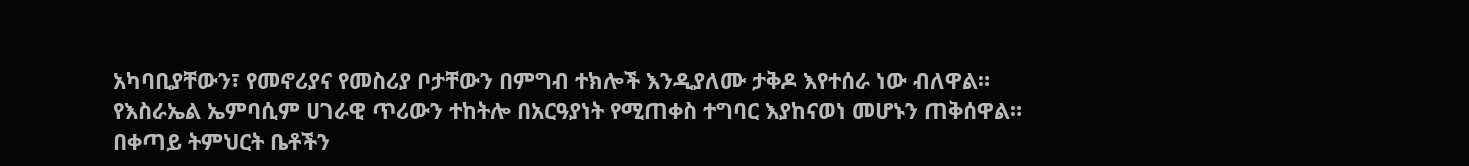አካባቢያቸውን፣ የመኖሪያና የመስሪያ ቦታቸውን በምግብ ተክሎች እንዲያለሙ ታቅዶ እየተሰራ ነው ብለዋል።
የእስራኤል ኤምባሲም ሀገራዊ ጥሪውን ተከትሎ በአርዓያነት የሚጠቀስ ተግባር እያከናወነ መሆኑን ጠቅሰዋል።
በቀጣይ ትምህርት ቤቶችን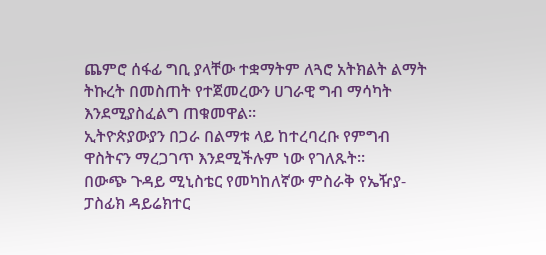ጨምሮ ሰፋፊ ግቢ ያላቸው ተቋማትም ለጓሮ አትክልት ልማት ትኩረት በመስጠት የተጀመረውን ሀገራዊ ግብ ማሳካት እንደሚያስፈልግ ጠቁመዋል።
ኢትዮጵያውያን በጋራ በልማቱ ላይ ከተረባረቡ የምግብ ዋስትናን ማረጋገጥ እንደሚችሉም ነው የገለጹት።
በውጭ ጉዳይ ሚኒስቴር የመካከለኛው ምስራቅ የኤዥያ-ፓስፊክ ዳይሬክተር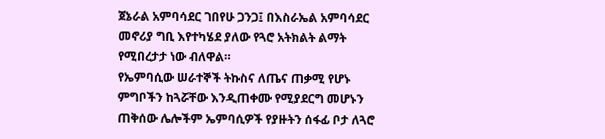ጀኔራል አምባሳደር ገበየሁ ጋንጋ፤ በእስራኤል አምባሳደር መኖሪያ ግቢ እየተካሄደ ያለው የጓሮ አትክልት ልማት የሚበረታታ ነው ብለዋል።
የኤምባሲው ሠራተኞች ትኩስና ለጤና ጠቃሚ የሆኑ ምግቦችን ከጓሯቸው እንዲጠቀሙ የሚያደርግ መሆኑን ጠቅሰው ሌሎችም ኤምባሲዎች የያዙትን ሰፋፊ ቦታ ለጓሮ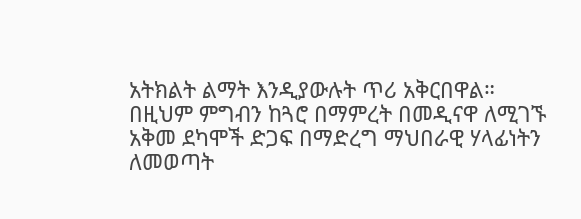አትክልት ልማት እንዲያውሉት ጥሪ አቅርበዋል።
በዚህም ምግብን ከጓሮ በማምረት በመዲናዋ ለሚገኙ አቅመ ደካሞች ድጋፍ በማድረግ ማህበራዊ ሃላፊነትን ለመወጣት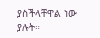ያስችላቸዋል ነው ያሉት።